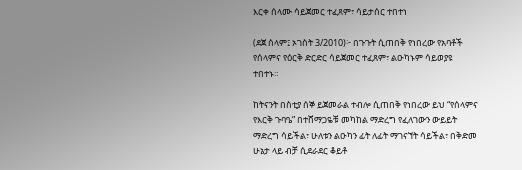እርቀ ሰላሙ ሳይጀመር ተፈጸም፣ ሳይታሰር ተበተነ

(ደጀ ሰላም፤ ኦገስት 3/2010)፦ በጉጉት ሲጠበቅ የነበረው የአባቶች የሰላምና የዕርቅ ድርድር ሳይጀመር ተፈጸም፣ ልዑካኑም ሳይወያዩ ተበተኑ።

ከትናንት በስቲያ ሰኞ ይጀመራል ተብሎ ሲጠበቅ የነበረው ይህ “የሰላምና የእርቅ ጉባዔ” በተሸማጋዬቹ መካከል ማድረግ የፈለገውን ውይይት ማድረግ ሳይችል፣ ሁለቱን ልዑካን ፊት ለፊት ማገናኘት ሳይችል፣ በቅድመ ሁኔታ ላይ ብቻ ሲደራደር ቆይቶ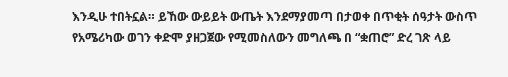እንዲሁ ተበትኗል። ይኸው ውይይት ውጤት እንደማያመጣ በታወቀ በጥቂት ሰዓታት ውስጥ የአሜሪካው ወገን ቀድሞ ያዘጋጀው የሚመስለውን መግለጫ በ “ቋጠሮ” ድረ ገጽ ላይ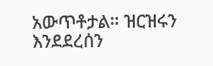አውጥቶታል። ዝርዝሩን እንደደረሰን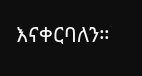እናቀርባለን።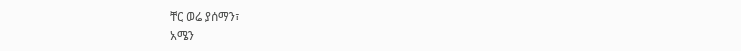ቸር ወሬ ያሰማን፣
አሜን